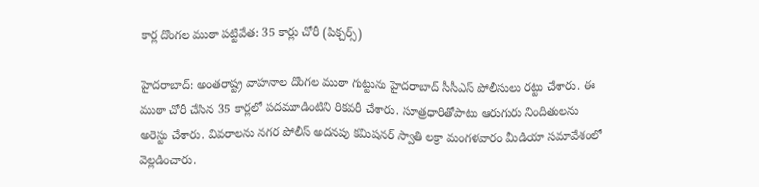కార్ల దొంగల ముఠా పట్టివేత: 35 కార్లు చోరీ (పిక్చర్స్)

హైదరాబాద్: అంతరాష్ట్ర వాహనాల దొంగల ముఠా గుట్టును హైదరాబాద్ సీసీఎస్ పోలీసులు రట్టు చేశారు. ఈ ముఠా చోరీ చేసిన 35 కార్లలో పదమూడింటిని రికవరీ చేశారు. సూత్రధారితోపాటు ఆరుగురు నిందితులను అరెస్టు చేశారు. వివరాలను నగర పోలీస్ అదనపు కమిషనర్ స్వాతి లక్రా మంగళవారం మీడియా సమావేశంలో వెల్లడించారు.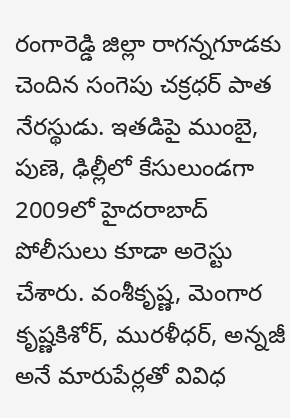రంగారెడ్డి జిల్లా రాగన్నగూడకు చెందిన సంగెపు చక్రధర్ పాత నేరస్థుడు. ఇతడిపై ముంబై, పుణె, ఢిల్లీలో కేసులుండగా 2009లో హైదరాబాద్ పోలీసులు కూడా అరెస్టు చేశారు. వంశీకృష్ణ, మెంగార కృష్ణకిశోర్, మురళీధర్, అన్నజీ అనే మారుపేర్లతో వివిధ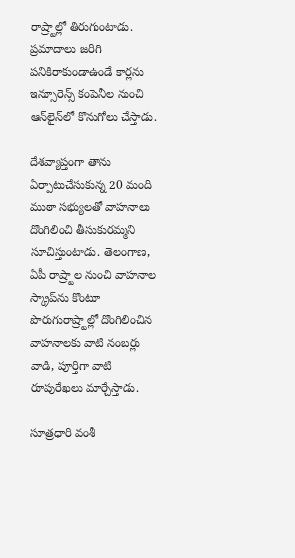రాష్ర్టాల్లో తిరుగుంటాడు. ప్రమాదాలు జరిగి పనికిరాకుండాఉండే కార్లను ఇన్సూరెన్స్ కంపెనీల నుంచి ఆన్‌లైన్‌లో కొనుగోలు చేస్తాడు.

దేశవ్యాప్తంగా తాను ఏర్పాటుచేసుకున్న 20 మంది ముఠా సభ్యులతో వాహనాలు దొంగిలించి తీసుకురమ్మని సూచిస్తుంటాడు. తెలంగాణ, ఏపీ రాష్ర్టాల నుంచి వాహనాల స్క్రాప్‌ను కొంటూ పొరుగురాష్ర్టాల్లో దొంగిలించిన వాహనాలకు వాటి నంబర్లు వాడి, పూర్తిగా వాటి రూపురేఖలు మార్చేస్తాడు.

సూత్రధారి వంశీ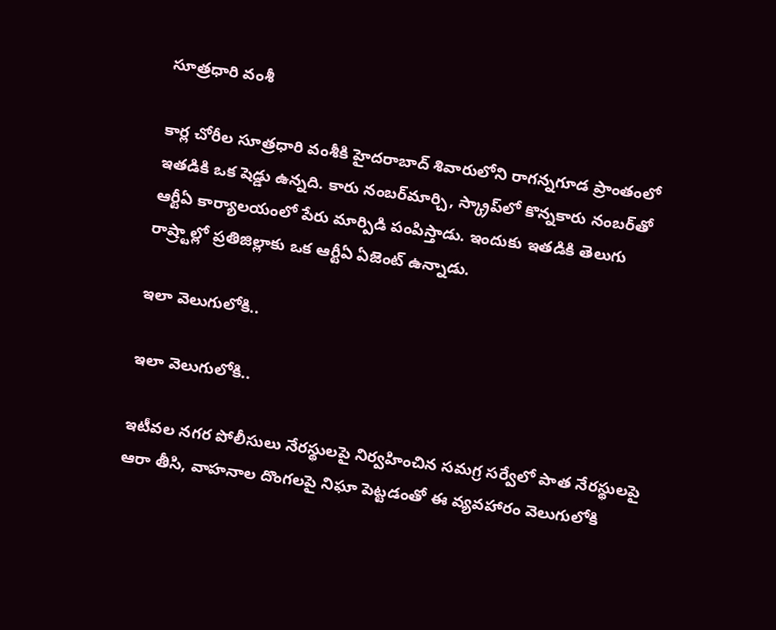సూత్రధారి వంశీ

కార్ల చోరీల సూత్రధారి వంశీకి హైదరాబాద్ శివారులోని రాగన్నగూడ ప్రాంతంలో ఇతడికి ఒక షెడ్డు ఉన్నది. కారు నంబర్‌మార్చి, స్క్రాప్‌లో కొన్నకారు నంబర్‌తో ఆర్టీఏ కార్యాలయంలో పేరు మార్పిడి పంపిస్తాడు. ఇందుకు ఇతడికి తెలుగు రాష్ర్టాల్లో ప్రతిజిల్లాకు ఒక ఆర్టీఏ ఏజెంట్ ఉన్నాడు.

ఇలా వెలుగులోకి..

ఇలా వెలుగులోకి..

ఇటీవల నగర పోలీసులు నేరస్థులపై నిర్వహించిన సమగ్ర సర్వేలో పాత నేరస్థులపై ఆరా తీసి, వాహనాల దొంగలపై నిఘా పెట్టడంతో ఈ వ్యవహారం వెలుగులోకి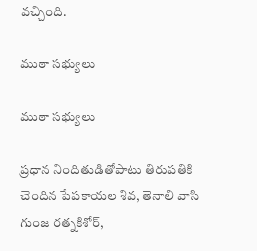వచ్చింది.

ముఠా సభ్యులు

ముఠా సభ్యులు

ప్రధాన నిందితుడితోపాటు తిరుపతికి చెందిన పేపకాయల శివ, తెనాలి వాసి గుంజ రత్నకిశోర్,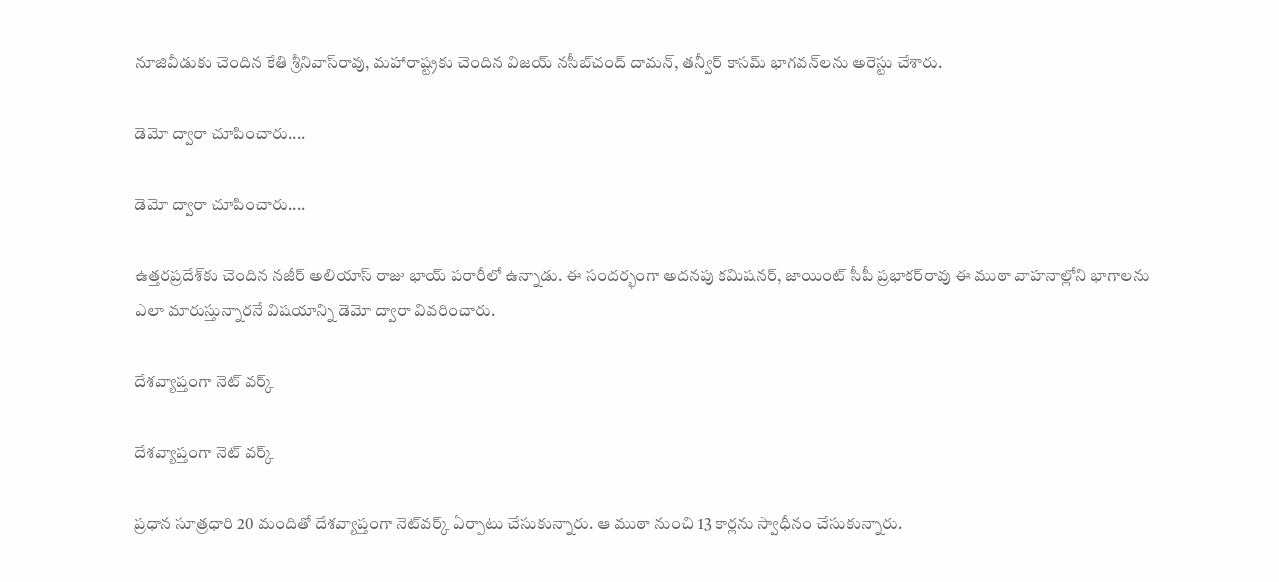నూజివీడుకు చెందిన కేతి శ్రీనివాస్‌రావు, మహారాష్ట్రకు చెందిన విజయ్ నసీబ్‌చంద్ దామన్, తన్వీర్ కాసమ్ భాగవన్‌లను అరెస్టు చేశారు.

డెమో ద్వారా చూపించారు....

డెమో ద్వారా చూపించారు....

ఉత్తరప్రదేశ్‌కు చెందిన నజీర్ అలియాస్ రాజు భాయ్ పరారీలో ఉన్నాడు. ఈ సందర్భంగా అదనపు కమిషనర్, జాయింట్ సీపీ ప్రభాకర్‌రావు ఈ ముఠా వాహనాల్లోని భాగాలను ఎలా మారుస్తున్నారనే విషయాన్ని డెమో ద్వారా వివరించారు.

దేశవ్యాప్తంగా నెట్ వర్క్

దేశవ్యాప్తంగా నెట్ వర్క్

ప్రధాన సూత్రధారి 20 మందితో దేశవ్యాప్తంగా నెట్‌వర్క్ ఏర్పాటు చేసుకున్నారు. ఆ ముఠా నుంచి 13 కార్లను స్వాధీనం చేసుకున్నారు.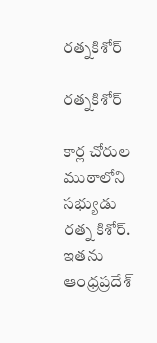రత్నకిశోర్

రత్నకిశోర్

కార్ల చోరుల ముఠాలోని సభ్యుడు రత్న కిశోర్. ఇతను ఆంధ్రప్రదేశ్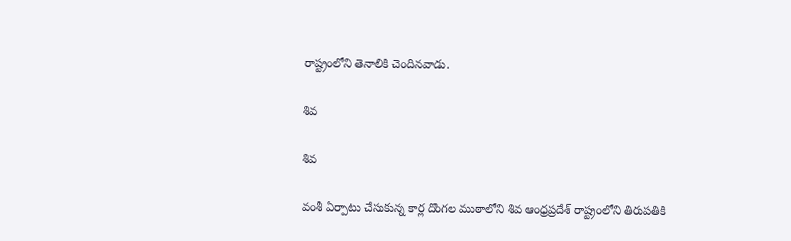రాష్ట్రంలోని తెనాలికి చెందినవాడు.

శివ

శివ

వంశీ ఏర్పాటు చేసుకున్న కార్ల దొంగల ముఠాలోని శివ ఆంధ్రప్రదేశ్ రాష్ట్రంలోని తిరుపతికి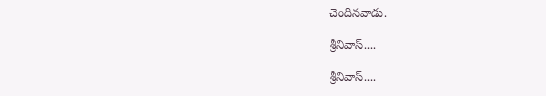చెందినవాడు.

శ్రీనివాస్....

శ్రీనివాస్....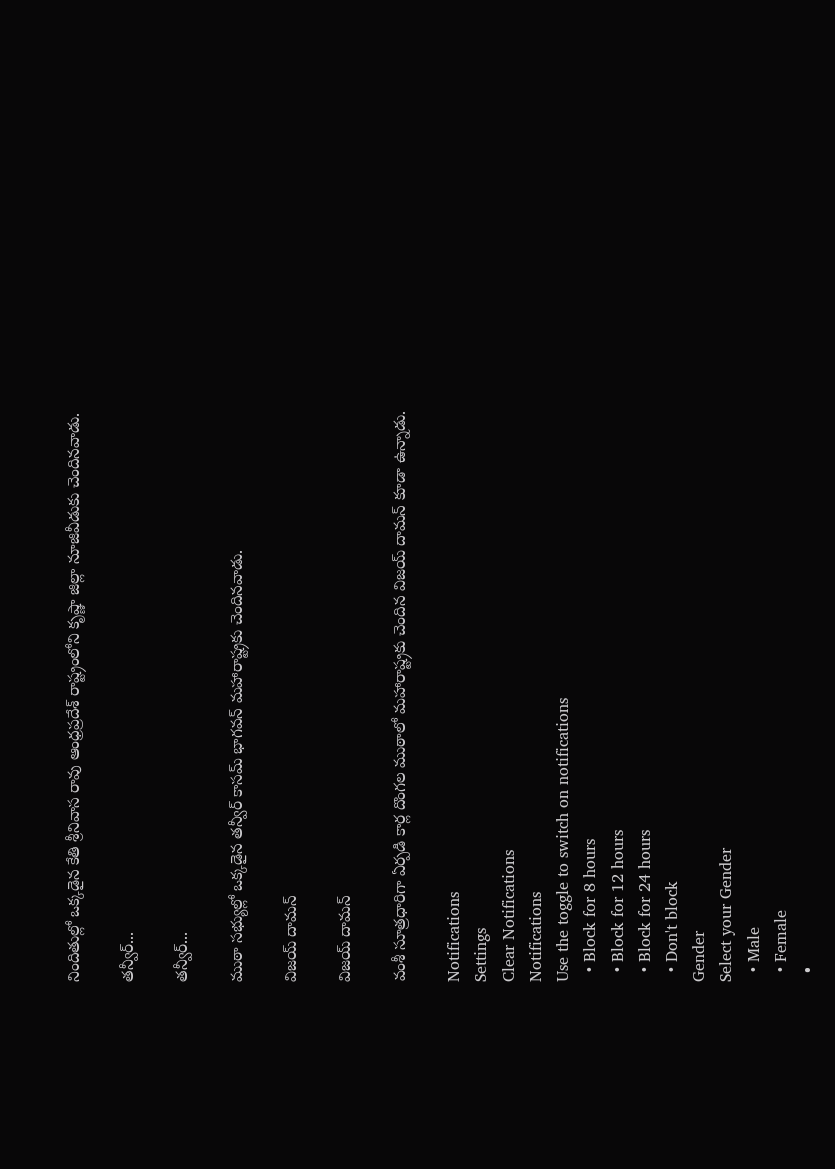నిందితుల్లో ఒక్కడైన కేతి శ్రీనివాస రావు ఆంధ్రప్రదేశ్ రాష్ట్రంలోని కృష్ణా జిల్లా నూజివీడుకు చెందినవాడు.

తన్వీర్...

తన్వీర్...

ముఠా సభ్యుల్లో ఒక్కడైన తన్వీర్ కాసమ్ భాగవన్‌ మహారాష్ట్రకు చెందినవాడు.

విజయ్ దామన్

విజయ్ దామన్

వంశీ సూత్రధారిగా ఏర్పడి కార్ల దొంగల ముఠాలో మహారాష్ట్రకు చెందిన విజయ్ దామన్ కూడా ఉన్నాడు.

Notifications
Settings
Clear Notifications
Notifications
Use the toggle to switch on notifications
  • Block for 8 hours
  • Block for 12 hours
  • Block for 24 hours
  • Don't block
Gender
Select your Gender
  • Male
  • Female
  •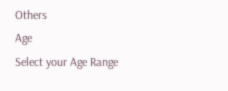Others
Age
Select your Age Range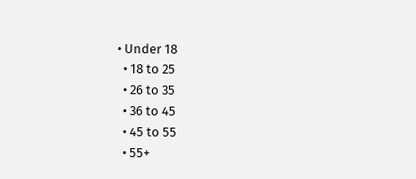• Under 18
  • 18 to 25
  • 26 to 35
  • 36 to 45
  • 45 to 55
  • 55+